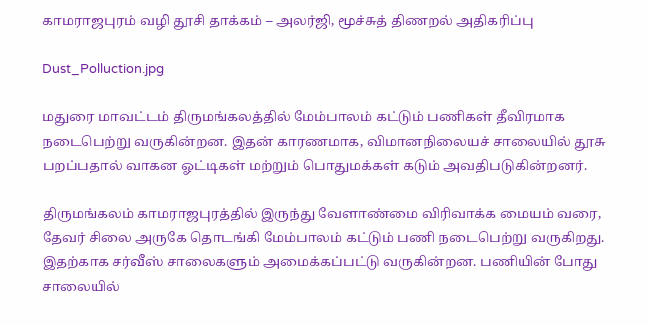காமராஜபுரம் வழி தூசி தாக்கம் – அலர்ஜி, மூச்சுத் திணறல் அதிகரிப்பு

Dust_Polluction.jpg

மதுரை மாவட்டம் திருமங்கலத்தில் மேம்பாலம் கட்டும் பணிகள் தீவிரமாக நடைபெற்று வருகின்றன. இதன் காரணமாக, விமானநிலையச் சாலையில் தூசு பறப்பதால் வாகன ஓட்டிகள் மற்றும் பொதுமக்கள் கடும் அவதிபடுகின்றனர்.

திருமங்கலம் காமராஜபுரத்தில் இருந்து வேளாண்மை விரிவாக்க மையம் வரை, தேவர் சிலை அருகே தொடங்கி மேம்பாலம் கட்டும் பணி நடைபெற்று வருகிறது. இதற்காக சர்வீஸ் சாலைகளும் அமைக்கப்பட்டு வருகின்றன. பணியின் போது சாலையில்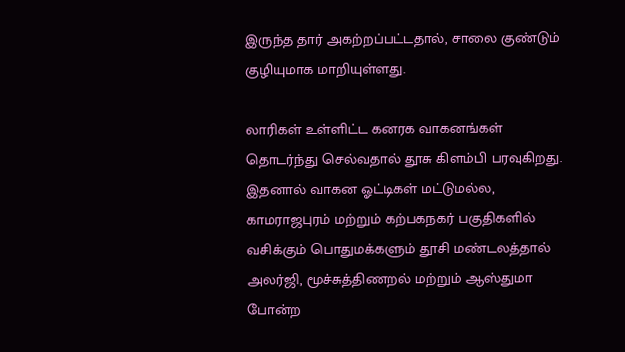இருந்த தார் அகற்றப்பட்டதால், சாலை குண்டும் குழியுமாக மாறியுள்ளது.

லாரிகள் உள்ளிட்ட கனரக வாகனங்கள் தொடர்ந்து செல்வதால் தூசு கிளம்பி பரவுகிறது. இதனால் வாகன ஓட்டிகள் மட்டுமல்ல, காமராஜபுரம் மற்றும் கற்பகநகர் பகுதிகளில் வசிக்கும் பொதுமக்களும் தூசி மண்டலத்தால் அலர்ஜி, மூச்சுத்திணறல் மற்றும் ஆஸ்துமா போன்ற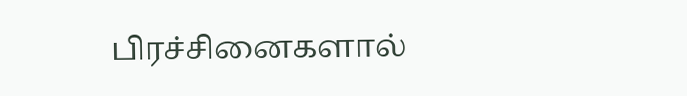பிரச்சினைகளால்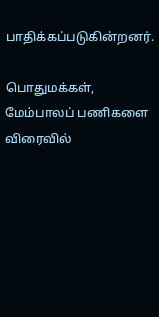பாதிக்கப்படுகின்றனர்.

பொதுமக்கள், மேம்பாலப் பணிகளை விரைவில்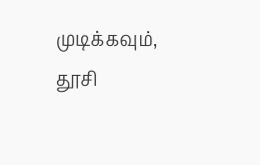முடிக்கவும், தூசி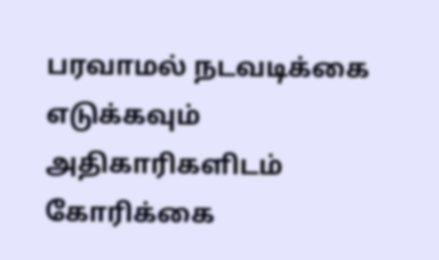பரவாமல் நடவடிக்கை எடுக்கவும் அதிகாரிகளிடம் கோரிக்கை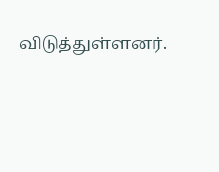விடுத்துள்ளனர்.